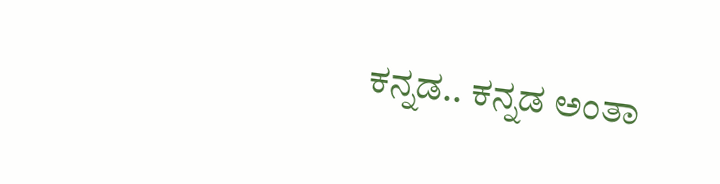ಕನ್ನಡ.. ಕನ್ನಡ ಅಂತಾ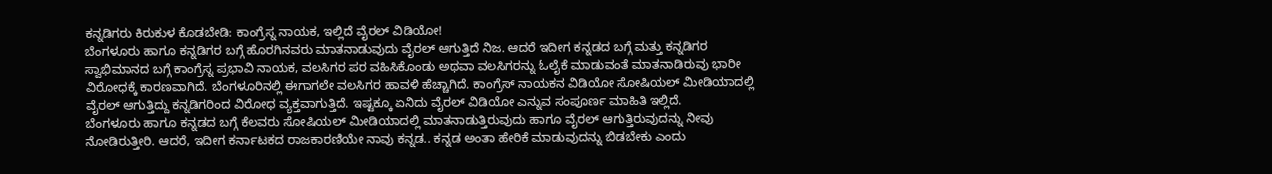ಕನ್ನಡಿಗರು ಕಿರುಕುಳ ಕೊಡಬೇಡಿ: ಕಾಂಗ್ರೆಸ್ನ ನಾಯಕ, ಇಲ್ಲಿದೆ ವೈರಲ್ ವಿಡಿಯೋ!
ಬೆಂಗಳೂರು ಹಾಗೂ ಕನ್ನಡಿಗರ ಬಗ್ಗೆ ಹೊರಗಿನವರು ಮಾತನಾಡುವುದು ವೈರಲ್ ಆಗುತ್ತಿದೆ ನಿಜ. ಆದರೆ ಇದೀಗ ಕನ್ನಡದ ಬಗ್ಗೆ ಮತ್ತು ಕನ್ನಡಿಗರ ಸ್ವಾಭಿಮಾನದ ಬಗ್ಗೆ ಕಾಂಗ್ರೆಸ್ನ ಪ್ರಭಾವಿ ನಾಯಕ, ವಲಸಿಗರ ಪರ ವಹಿಸಿಕೊಂಡು ಅಥವಾ ವಲಸಿಗರನ್ನು ಓಲೈಕೆ ಮಾಡುವಂತೆ ಮಾತನಾಡಿರುವು ಭಾರೀ ವಿರೋಧಕ್ಕೆ ಕಾರಣವಾಗಿದೆ. ಬೆಂಗಳೂರಿನಲ್ಲಿ ಈಗಾಗಲೇ ವಲಸಿಗರ ಹಾವಳಿ ಹೆಚ್ಚಾಗಿದೆ. ಕಾಂಗ್ರೆಸ್ ನಾಯಕನ ವಿಡಿಯೋ ಸೋಷಿಯಲ್ ಮೀಡಿಯಾದಲ್ಲಿ ವೈರಲ್ ಆಗುತ್ತಿದ್ದು ಕನ್ನಡಿಗರಿಂದ ವಿರೋಧ ವ್ಯಕ್ತವಾಗುತ್ತಿದೆ. ಇಷ್ಟಕ್ಕೂ ಏನಿದು ವೈರಲ್ ವಿಡಿಯೋ ಎನ್ನುವ ಸಂಪೂರ್ಣ ಮಾಹಿತಿ ಇಲ್ಲಿದೆ.
ಬೆಂಗಳೂರು ಹಾಗೂ ಕನ್ನಡದ ಬಗ್ಗೆ ಕೆಲವರು ಸೋಷಿಯಲ್ ಮೀಡಿಯಾದಲ್ಲಿ ಮಾತನಾಡುತ್ತಿರುವುದು ಹಾಗೂ ವೈರಲ್ ಆಗುತ್ತಿರುವುದನ್ನು ನೀವು ನೋಡಿರುತ್ತೀರಿ. ಆದರೆ, ಇದೀಗ ಕರ್ನಾಟಕದ ರಾಜಕಾರಣಿಯೇ ನಾವು ಕನ್ನಡ.. ಕನ್ನಡ ಅಂತಾ ಹೇರಿಕೆ ಮಾಡುವುದನ್ನು ಬಿಡಬೇಕು ಎಂದು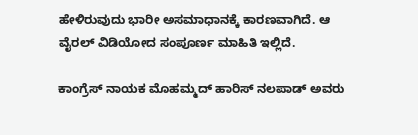ಹೇಳಿರುವುದು ಭಾರೀ ಅಸಮಾಧಾನಕ್ಕೆ ಕಾರಣವಾಗಿದೆ. ಆ ವೈರಲ್ ವಿಡಿಯೋದ ಸಂಪೂರ್ಣ ಮಾಹಿತಿ ಇಲ್ಲಿದೆ.

ಕಾಂಗ್ರೆಸ್ ನಾಯಕ ಮೊಹಮ್ಮದ್ ಹಾರಿಸ್ ನಲಪಾಡ್ ಅವರು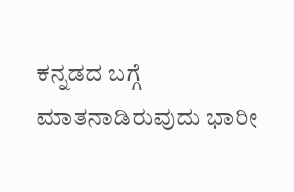ಕನ್ನಡದ ಬಗ್ಗೆ ಮಾತನಾಡಿರುವುದು ಭಾರೀ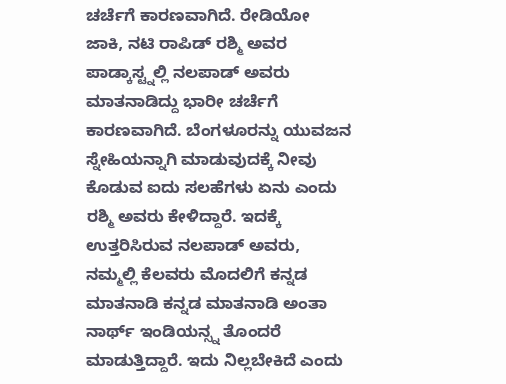ಚರ್ಚೆಗೆ ಕಾರಣವಾಗಿದೆ. ರೇಡಿಯೋ ಜಾಕಿ, ನಟಿ ರಾಪಿಡ್ ರಶ್ಮಿ ಅವರ ಪಾಡ್ಕಾಸ್ಟ್ನಲ್ಲಿ ನಲಪಾಡ್ ಅವರು ಮಾತನಾಡಿದ್ದು ಭಾರೀ ಚರ್ಚೆಗೆ ಕಾರಣವಾಗಿದೆ. ಬೆಂಗಳೂರನ್ನು ಯುವಜನ ಸ್ನೇಹಿಯನ್ನಾಗಿ ಮಾಡುವುದಕ್ಕೆ ನೀವು ಕೊಡುವ ಐದು ಸಲಹೆಗಳು ಏನು ಎಂದು ರಶ್ಮಿ ಅವರು ಕೇಳಿದ್ದಾರೆ. ಇದಕ್ಕೆ ಉತ್ತರಿಸಿರುವ ನಲಪಾಡ್ ಅವರು, ನಮ್ಮಲ್ಲಿ ಕೆಲವರು ಮೊದಲಿಗೆ ಕನ್ನಡ ಮಾತನಾಡಿ ಕನ್ನಡ ಮಾತನಾಡಿ ಅಂತಾ ನಾರ್ಥ್ ಇಂಡಿಯನ್ಸ್ನ ತೊಂದರೆ ಮಾಡುತ್ತಿದ್ದಾರೆ. ಇದು ನಿಲ್ಲಬೇಕಿದೆ ಎಂದು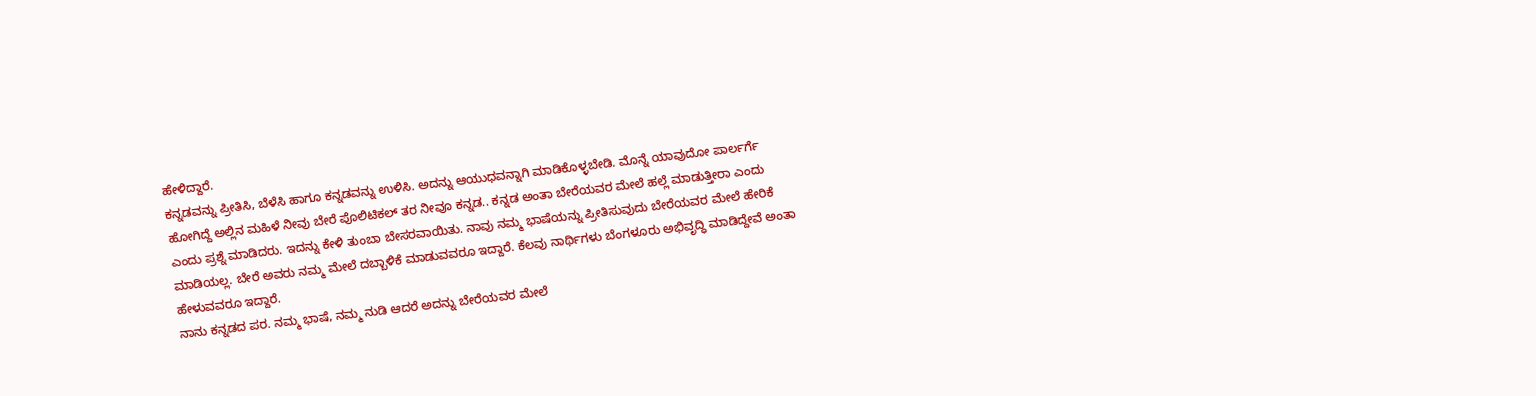ಹೇಳಿದ್ದಾರೆ.
ಕನ್ನಡವನ್ನು ಪ್ರೀತಿಸಿ, ಬೆಳೆಸಿ ಹಾಗೂ ಕನ್ನಡವನ್ನು ಉಳಿಸಿ. ಅದನ್ನು ಆಯುಧವನ್ನಾಗಿ ಮಾಡಿಕೊಳ್ಳಬೇಡಿ. ಮೊನ್ನೆ ಯಾವುದೋ ಪಾರ್ಲರ್ಗೆ ಹೋಗಿದ್ದೆ ಅಲ್ಲಿನ ಮಹಿಳೆ ನೀವು ಬೇರೆ ಪೊಲಿಟಿಕಲ್ ತರ ನೀವೂ ಕನ್ನಡ.. ಕನ್ನಡ ಅಂತಾ ಬೇರೆಯವರ ಮೇಲೆ ಹಲ್ಲೆ ಮಾಡುತ್ತೀರಾ ಎಂದು ಎಂದು ಪ್ರಶ್ನೆ ಮಾಡಿದರು. ಇದನ್ನು ಕೇಳಿ ತುಂಬಾ ಬೇಸರವಾಯಿತು. ನಾವು ನಮ್ಮ ಭಾಷೆಯನ್ನು ಪ್ರೀತಿಸುವುದು ಬೇರೆಯವರ ಮೇಲೆ ಹೇರಿಕೆ ಮಾಡಿಯಲ್ಲ. ಬೇರೆ ಅವರು ನಮ್ಮ ಮೇಲೆ ದಬ್ಬಾಳಿಕೆ ಮಾಡುವವರೂ ಇದ್ದಾರೆ. ಕೆಲವು ನಾರ್ಥಿಗಳು ಬೆಂಗಳೂರು ಅಭಿವೃದ್ಧಿ ಮಾಡಿದ್ದೇವೆ ಅಂತಾ ಹೇಳುವವರೂ ಇದ್ದಾರೆ.
ನಾನು ಕನ್ನಡದ ಪರ. ನಮ್ಮ ಭಾಷೆ, ನಮ್ಮ ನುಡಿ ಆದರೆ ಅದನ್ನು ಬೇರೆಯವರ ಮೇಲೆ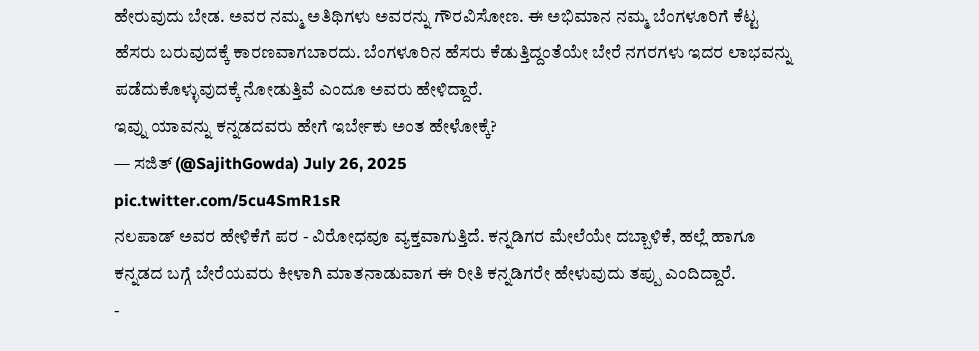ಹೇರುವುದು ಬೇಡ. ಅವರ ನಮ್ಮ ಅತಿಥಿಗಳು ಅವರನ್ನು ಗೌರವಿಸೋಣ. ಈ ಅಭಿಮಾನ ನಮ್ಮ ಬೆಂಗಳೂರಿಗೆ ಕೆಟ್ಟ ಹೆಸರು ಬರುವುದಕ್ಕೆ ಕಾರಣವಾಗಬಾರದು. ಬೆಂಗಳೂರಿನ ಹೆಸರು ಕೆಡುತ್ತಿದ್ದಂತೆಯೇ ಬೇರೆ ನಗರಗಳು ಇದರ ಲಾಭವನ್ನು ಪಡೆದುಕೊಳ್ಳುವುದಕ್ಕೆ ನೋಡುತ್ತಿವೆ ಎಂದೂ ಅವರು ಹೇಳಿದ್ದಾರೆ.
ಇವ್ನು ಯಾವನ್ನು ಕನ್ನಡದವರು ಹೇಗೆ ಇರ್ಬೇಕು ಅಂತ ಹೇಳೋಕ್ಕೆ?
— ಸಜಿತ್ (@SajithGowda) July 26, 2025
pic.twitter.com/5cu4SmR1sR
ನಲಪಾಡ್ ಅವರ ಹೇಳಿಕೆಗೆ ಪರ - ವಿರೋಧವೂ ವ್ಯಕ್ತವಾಗುತ್ತಿದೆ. ಕನ್ನಡಿಗರ ಮೇಲೆಯೇ ದಬ್ಬಾಳಿಕೆ, ಹಲ್ಲೆ ಹಾಗೂ ಕನ್ನಡದ ಬಗ್ಗೆ ಬೇರೆಯವರು ಕೀಳಾಗಿ ಮಾತನಾಡುವಾಗ ಈ ರೀತಿ ಕನ್ನಡಿಗರೇ ಹೇಳುವುದು ತಪ್ಪು ಎಂದಿದ್ದಾರೆ.
-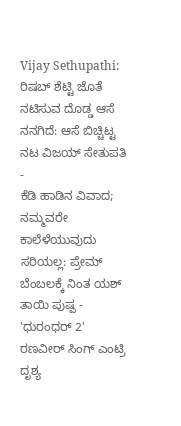Vijay Sethupathi: ರಿಷಬ್ ಶೆಟ್ಟಿ ಜೊತೆ ನಟಿಸುವ ದೊಡ್ಡ ಆಸೆ ನನಗಿದೆ: ಆಸೆ ಬಿಚ್ಚಿಟ್ಟ ನಟ ವಿಜಯ್ ಸೇತುಪತಿ -
ಕೆಡಿ ಹಾಡಿನ ವಿವಾದ; ನಮ್ಮವರೇ ಕಾಲೆಳೆಯುವುದು ಸರಿಯಲ್ಲ: ಪ್ರೇಮ್ ಬೆಂಬಲಕ್ಕೆ ನಿಂತ ಯಶ್ ತಾಯಿ ಪುಷ್ಪ -
'ಧುರಂಧರ್ 2' ರಣವೀರ್ ಸಿಂಗ್ ಎಂಟ್ರಿ ದೃಶ್ಯ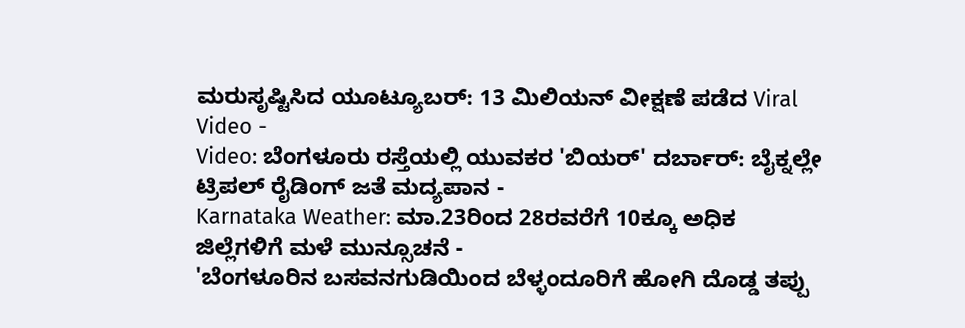ಮರುಸೃಷ್ಟಿಸಿದ ಯೂಟ್ಯೂಬರ್: 13 ಮಿಲಿಯನ್ ವೀಕ್ಷಣೆ ಪಡೆದ Viral Video -
Video: ಬೆಂಗಳೂರು ರಸ್ತೆಯಲ್ಲಿ ಯುವಕರ 'ಬಿಯರ್' ದರ್ಬಾರ್: ಬೈಕ್ನಲ್ಲೇ ಟ್ರಿಪಲ್ ರೈಡಿಂಗ್ ಜತೆ ಮದ್ಯಪಾನ -
Karnataka Weather: ಮಾ.23ರಿಂದ 28ರವರೆಗೆ 10ಕ್ಕೂ ಅಧಿಕ ಜಿಲ್ಲೆಗಳಿಗೆ ಮಳೆ ಮುನ್ಸೂಚನೆ -
'ಬೆಂಗಳೂರಿನ ಬಸವನಗುಡಿಯಿಂದ ಬೆಳ್ಳಂದೂರಿಗೆ ಹೋಗಿ ದೊಡ್ಡ ತಪ್ಪು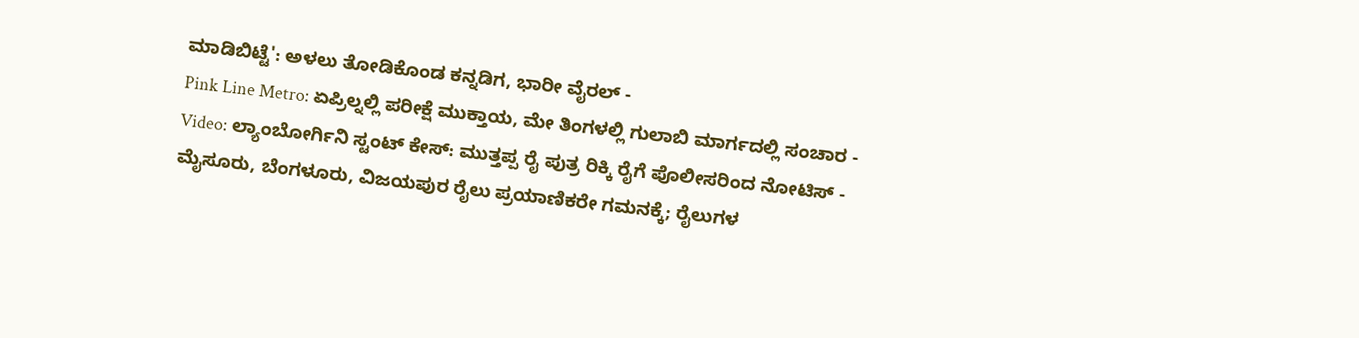ಮಾಡಿಬಿಟ್ಟೆ': ಅಳಲು ತೋಡಿಕೊಂಡ ಕನ್ನಡಿಗ, ಭಾರೀ ವೈರಲ್ -
Pink Line Metro: ಏಪ್ರಿಲ್ನಲ್ಲಿ ಪರೀಕ್ಷೆ ಮುಕ್ತಾಯ, ಮೇ ತಿಂಗಳಲ್ಲಿ ಗುಲಾಬಿ ಮಾರ್ಗದಲ್ಲಿ ಸಂಚಾರ -
Video: ಲ್ಯಾಂಬೋರ್ಗಿನಿ ಸ್ಟಂಟ್ ಕೇಸ್: ಮುತ್ತಪ್ಪ ರೈ ಪುತ್ರ ರಿಕ್ಕಿ ರೈಗೆ ಪೊಲೀಸರಿಂದ ನೋಟಿಸ್ -
ಮೈಸೂರು, ಬೆಂಗಳೂರು, ವಿಜಯಪುರ ರೈಲು ಪ್ರಯಾಣಿಕರೇ ಗಮನಕ್ಕೆ; ರೈಲುಗಳ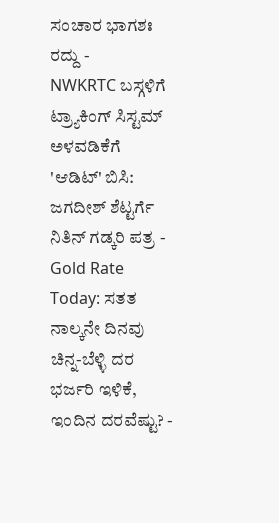ಸಂಚಾರ ಭಾಗಶಃ ರದ್ದು -
NWKRTC ಬಸ್ಗಳಿಗೆ ಟ್ರ್ಯಾಕಿಂಗ್ ಸಿಸ್ಟಮ್ ಅಳವಡಿಕೆಗೆ 'ಆಡಿಟ್' ಬಿಸಿ: ಜಗದೀಶ್ ಶೆಟ್ಟರ್ಗೆ ನಿತಿನ್ ಗಡ್ಕರಿ ಪತ್ರ -
Gold Rate Today: ಸತತ ನಾಲ್ಕನೇ ದಿನವು ಚಿನ್ನ-ಬೆಳ್ಳಿ ದರ ಭರ್ಜರಿ ಇಳಿಕೆ, ಇಂದಿನ ದರವೆಷ್ಟು? -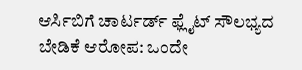ಆರ್ಸಿಬಿಗೆ ಚಾರ್ಟರ್ಡ್ ಫ್ಲೈಟ್ ಸೌಲಭ್ಯದ ಬೇಡಿಕೆ ಆರೋಪ: ಒಂದೇ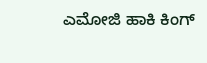ಎಮೋಜಿ ಹಾಕಿ ಕಿಂಗ್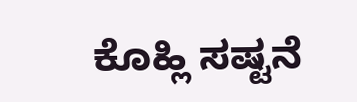ಕೊಹ್ಲಿ ಸಷ್ಟನೆ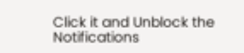Click it and Unblock the Notifications